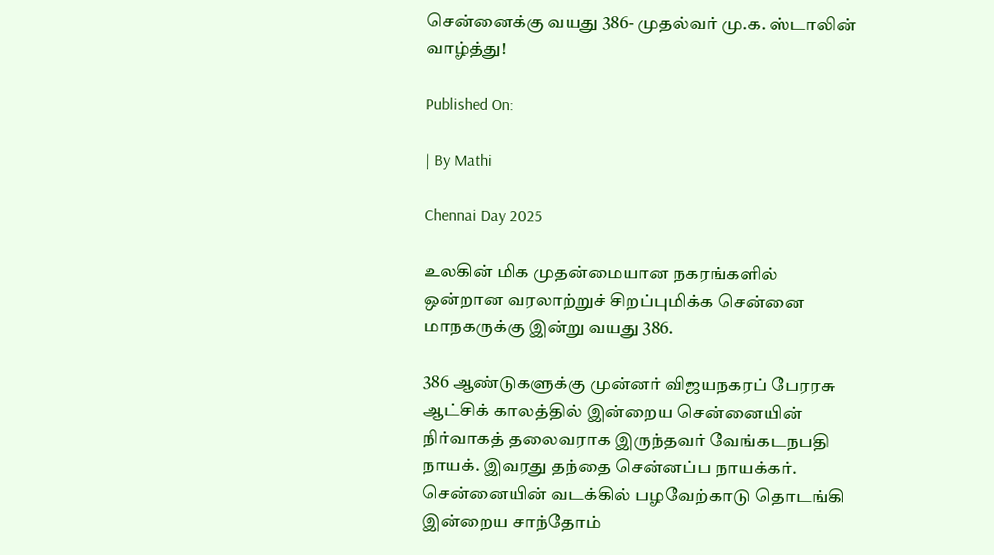சென்னைக்கு வயது 386- முதல்வர் மு.க. ஸ்டாலின் வாழ்த்து!

Published On:

| By Mathi

Chennai Day 2025

உலகின் மிக முதன்மையான நகரங்களில் ஒன்றான வரலாற்றுச் சிறப்புமிக்க சென்னை மாநகருக்கு இன்று வயது 386.

386 ஆண்டுகளுக்கு முன்னர் விஜயநகரப் பேரரசு ஆட்சிக் காலத்தில் இன்றைய சென்னையின் நிர்வாகத் தலைவராக இருந்தவர் வேங்கடநபதி நாயக். இவரது தந்தை சென்னப்ப நாயக்கர். சென்னையின் வடக்கில் பழவேற்காடு தொடங்கி இன்றைய சாந்தோம்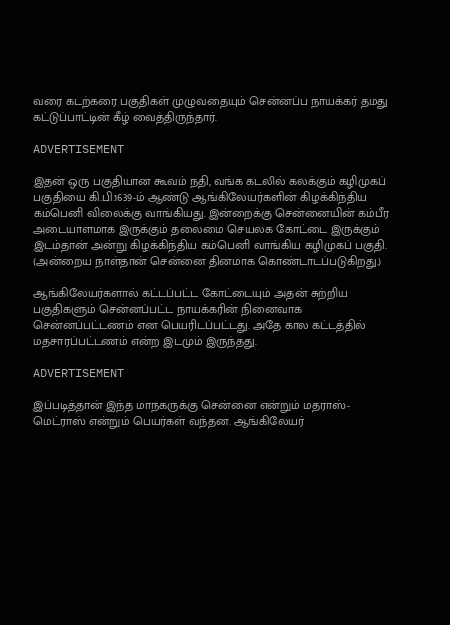வரை கடற்கரை பகுதிகள் முழுவதையும் சென்னப்ப நாயக்கர் தமது கட்டுப்பாட்டின் கீழ் வைத்திருந்தார்.

ADVERTISEMENT

இதன் ஒரு பகுதியான கூவம் நதி, வங்க கடலில் கலக்கும் கழிமுகப் பகுதியை கி.பி.1639-ம் ஆண்டு ஆங்கிலேயர்களின் கிழக்கிந்திய கம்பெனி விலைக்கு வாங்கியது. இன்றைக்கு சென்னையின் கம்பீர அடையாளமாக இருக்கும் தலைமை செயலக கோட்டை இருக்கும் இடம்தான் அன்று கிழக்கிந்திய கம்பெனி வாங்கிய கழிமுகப் பகுதி. (அன்றைய நாள்தான் சென்னை தினமாக கொண்டாடப்படுகிறது.)

ஆங்கிலேயர்களால் கட்டப்பட்ட கோட்டையும் அதன் சுற்றிய பகுதிகளும் சென்னப்பட்ட நாயக்கரின் நினைவாக சென்னப்பட்டணம் என பெயரிடப்பட்டது. அதே கால கட்டத்தில் மதசாரப்பட்டணம் என்ற இடமும் இருந்தது.

ADVERTISEMENT

இப்படித்தான் இந்த மாநகருக்கு சென்னை என்றும் மதராஸ்- மெட்ராஸ் என்றும் பெயர்கள் வந்தன. ஆங்கிலேயர்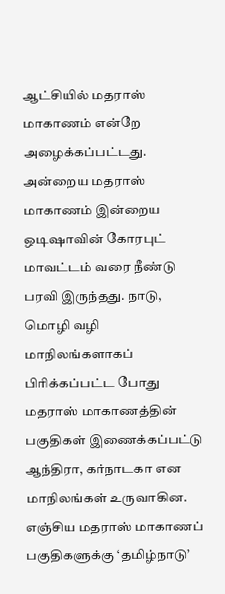ஆட்சியில் மதராஸ் மாகாணம் என்றே அழைக்கப்பட்டது. அன்றைய மதராஸ் மாகாணம் இன்றைய ஒடிஷாவின் கோரபுட் மாவட்டம் வரை நீண்டு பரவி இருந்தது. நாடு, மொழி வழி மாநிலங்களாகப் பிரிக்கப்பட்ட போது மதராஸ் மாகாணத்தின் பகுதிகள் இணைக்கப்பட்டு ஆந்திரா, கர்நாடகா என மாநிலங்கள் உருவாகின. எஞ்சிய மதராஸ் மாகாணப் பகுதிகளுக்கு ‘தமிழ்நாடு’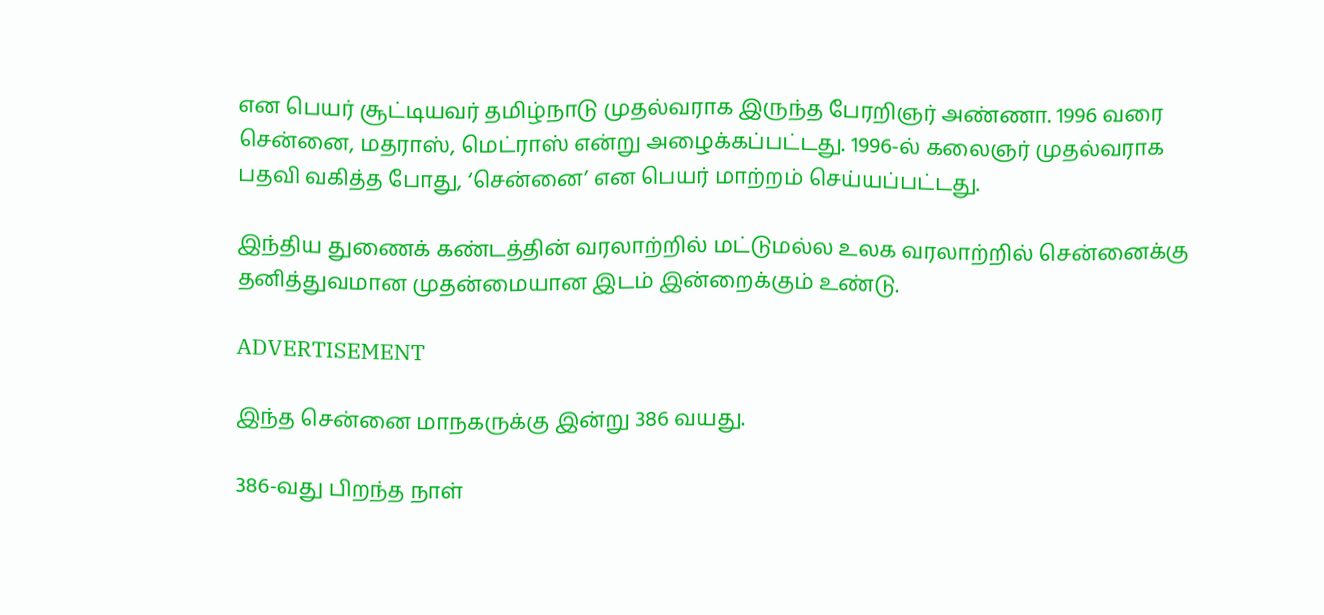என பெயர் சூட்டியவர் தமிழ்நாடு முதல்வராக இருந்த பேரறிஞர் அண்ணா. 1996 வரை சென்னை, மதராஸ், மெட்ராஸ் என்று அழைக்கப்பட்டது. 1996-ல் கலைஞர் முதல்வராக பதவி வகித்த போது, ‘சென்னை’ என பெயர் மாற்றம் செய்யப்பட்டது.

இந்திய துணைக் கண்டத்தின் வரலாற்றில் மட்டுமல்ல உலக வரலாற்றில் சென்னைக்கு தனித்துவமான முதன்மையான இடம் இன்றைக்கும் உண்டு.

ADVERTISEMENT

இந்த சென்னை மாநகருக்கு இன்று 386 வயது.

386-வது பிறந்த நாள்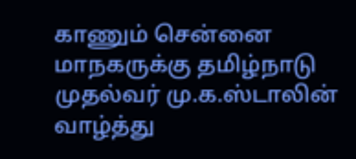காணும் சென்னை மாநகருக்கு தமிழ்நாடு முதல்வர் மு.க.ஸ்டாலின் வாழ்த்து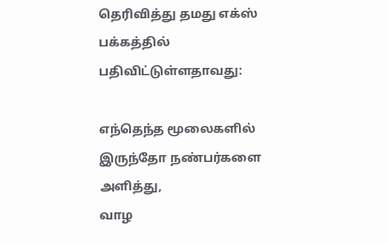தெரிவித்து தமது எக்ஸ் பக்கத்தில் பதிவிட்டுள்ளதாவது:

எந்தெந்த மூலைகளில் இருந்தோ நண்பர்களை அளித்து,
வாழ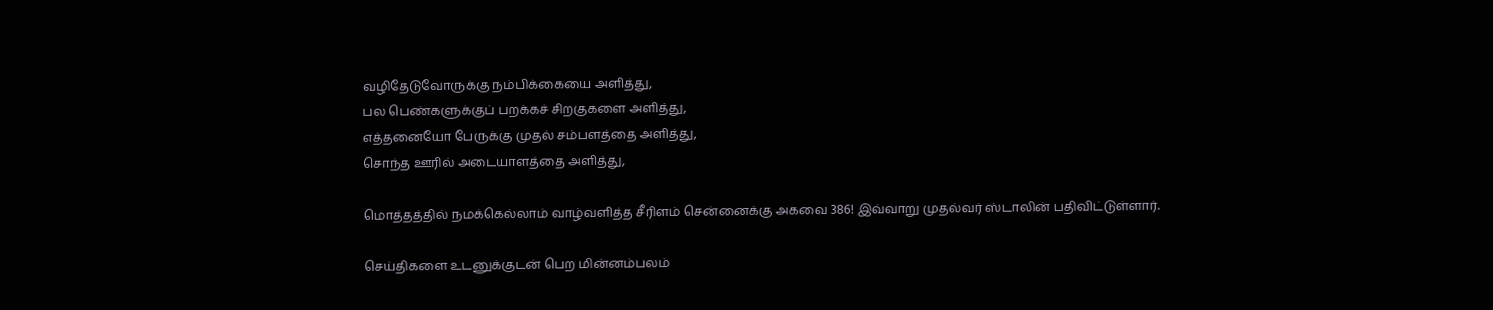வழிதேடுவோருக்கு நம்பிக்கையை அளித்து,
பல பெண்களுக்குப் பறக்கச் சிறகுகளை அளித்து,
எத்தனையோ பேருக்கு முதல் சம்பளத்தை அளித்து,
சொந்த ஊரில் அடையாளத்தை அளித்து,

மொத்தத்தில் நமக்கெல்லாம் வாழ்வளித்த சீரிளம் சென்னைக்கு அகவை 386! இவ்வாறு முதல்வர் ஸ்டாலின் பதிவிட்டுள்ளார்.

செய்திகளை உடனுக்குடன் பெற மின்னம்பலம்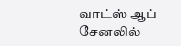வாட்ஸ் ஆப் சேனலில்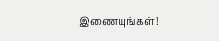இணையுங்கள்!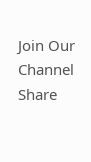Join Our Channel
Share